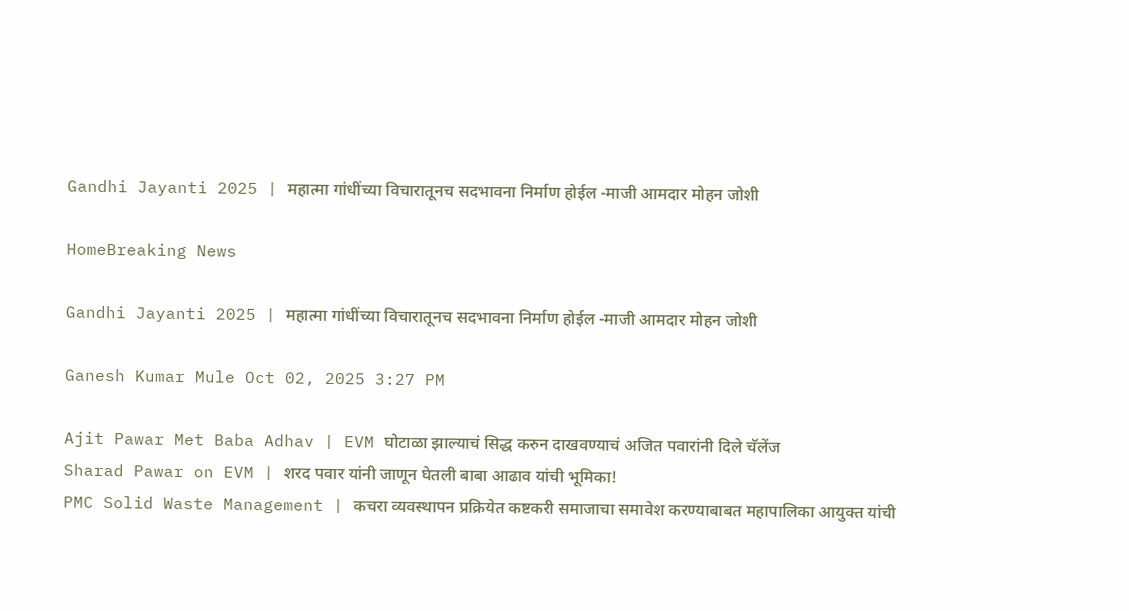Gandhi Jayanti 2025 | महात्मा गांधींच्या विचारातूनच सदभावना निर्माण होईल -माजी आमदार मोहन जोशी

HomeBreaking News

Gandhi Jayanti 2025 | महात्मा गांधींच्या विचारातूनच सदभावना निर्माण होईल -माजी आमदार मोहन जोशी

Ganesh Kumar Mule Oct 02, 2025 3:27 PM

Ajit Pawar Met Baba Adhav | EVM घोटाळा झाल्याचं सिद्ध करुन दाखवण्याचं अजित पवारांनी दिले चॅलेंज
Sharad Pawar on EVM | शरद पवार यांनी जाणून घेतली बाबा आढाव यांची भूमिका!
PMC Solid Waste Management | कचरा व्यवस्थापन प्रक्रियेत कष्टकरी समाजाचा समावेश करण्याबाबत महापालिका आयुक्त यांची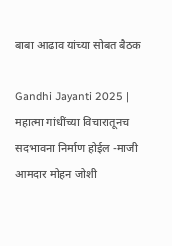बाबा आढाव यांच्या सोबत बैठक

Gandhi Jayanti 2025 | महात्मा गांधींच्या विचारातूनच सदभावना निर्माण होईल -माजी आमदार मोहन जोशी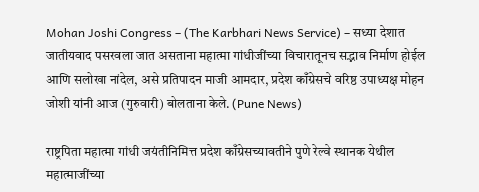Mohan Joshi Congress – (The Karbhari News Service) – सध्या देशात जातीयवाद पसरवला जात असताना महात्मा गांधीजींच्या विचारातूनच सद्भाव निर्माण होईल आणि सलोखा नांदेल, असे प्रतिपादन माजी आमदार, प्रदेश काँग्रेसचे वरिष्ठ उपाध्यक्ष मोहन जोशी यांनी आज (गुरुवारी) बोलताना केले. (Pune News)

राष्ट्रपिता महात्मा गांधी जयंतीनिमित्त प्रदेश काँग्रेसच्यावतीने पुणे रेल्वे स्थानक येथील महात्माजींच्या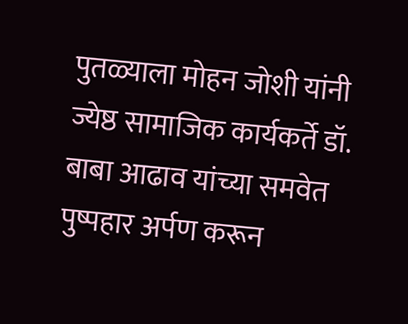पुतळ्याला मोहन जोशी यांनी ज्येष्ठ सामाजिक कार्यकर्ते डॉ. बाबा आढाव यांच्या समवेत पुष्पहार अर्पण करून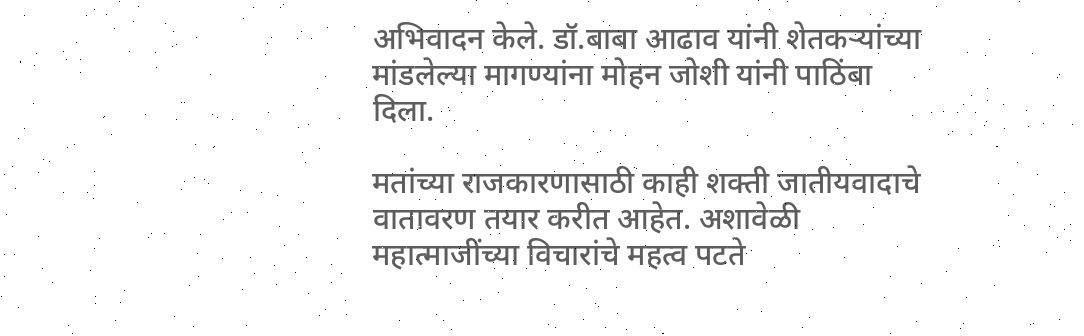अभिवादन केले. डॉ.बाबा आढाव यांनी शेतकऱ्यांच्या मांडलेल्या मागण्यांना मोहन जोशी यांनी पाठिंबा दिला.

मतांच्या राजकारणासाठी काही शक्ती जातीयवादाचे वातावरण तयार करीत आहेत. अशावेळी महात्माजींच्या विचारांचे महत्व पटते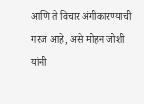आणि ते विचार अंगीकारण्याची गरज आहे, असे मोहन जोशी यांनी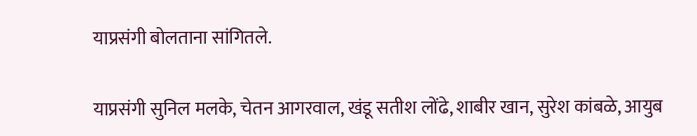याप्रसंगी बोलताना सांगितले.

याप्रसंगी सुनिल मलके, चेतन आगरवाल, खंडू सतीश लोंढे, शाबीर खान, सुरेश कांबळे, आयुब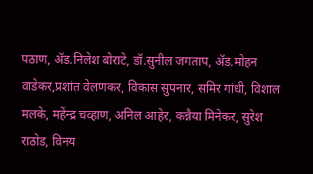पठाण, ॲड.निलेश बोराटे, डॉ.सुनील जगताप, ॲड.मोहन वाडेकर,प्रशांत वेलणकर, विकास सुपनार, समिर गांधी, विशाल मलके, महेंन्द्र चव्हाण, अनिल आहेर, कन्नैया मिनेकर, सुरेश राठोड, विनय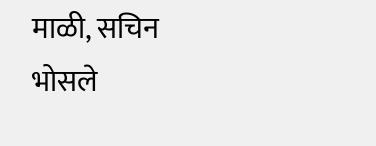माळी, सचिन भोसले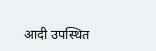आदी उपस्थित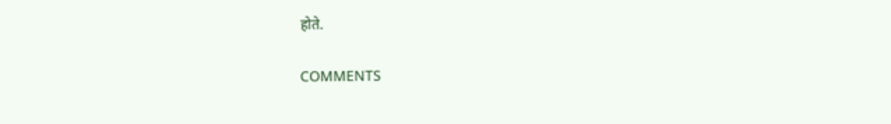होते.

COMMENTS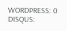WORDPRESS: 0
DISQUS: